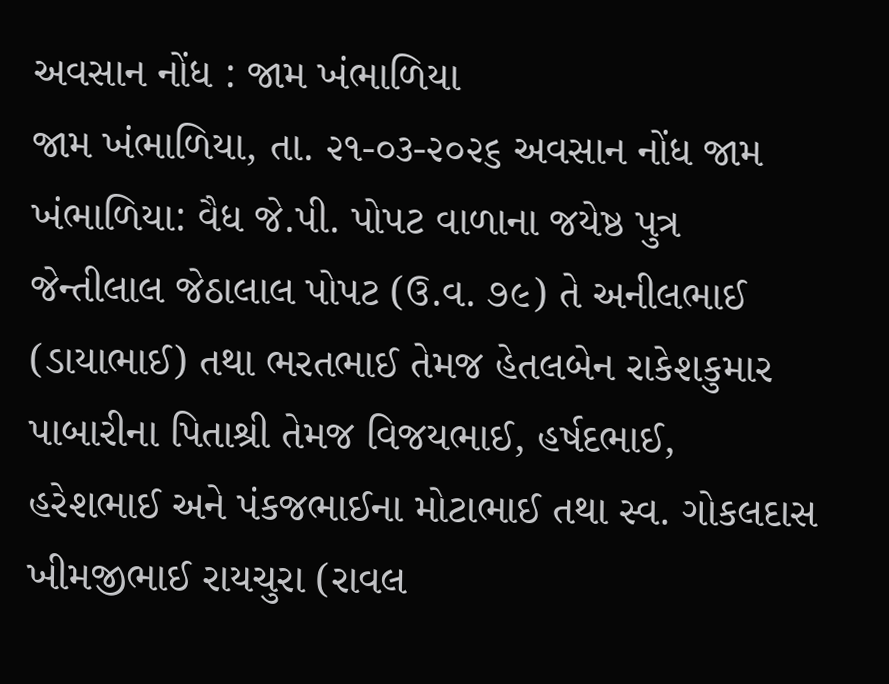અવસાન નોંધ : જામ ખંભાળિયા
જામ ખંભાળિયા, તા. ૨૧-૦૩-૨૦૨૬ અવસાન નોંધ જામ ખંભાળિયા: વૈધ જે.પી. પોપટ વાળાના જયેષ્ઠ પુત્ર જેન્તીલાલ જેઠાલાલ પોપટ (ઉ.વ. ૭૯) તે અનીલભાઈ (ડાયાભાઈ) તથા ભરતભાઈ તેમજ હેતલબેન રાકેશકુમાર પાબારીના પિતાશ્રી તેમજ વિજયભાઈ, હર્ષદભાઈ, હરેશભાઈ અને પંકજભાઈના મોટાભાઈ તથા સ્વ. ગોકલદાસ ખીમજીભાઈ રાયચુરા (રાવલ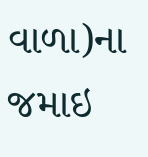વાળા)ના જમાઇ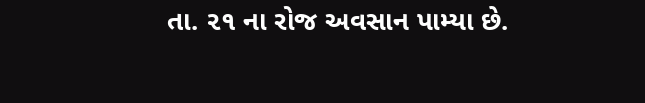તા. ૨૧ ના રોજ અવસાન પામ્યા છે.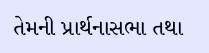તેમની પ્રાર્થનાસભા તથા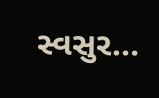સ્વસુર…